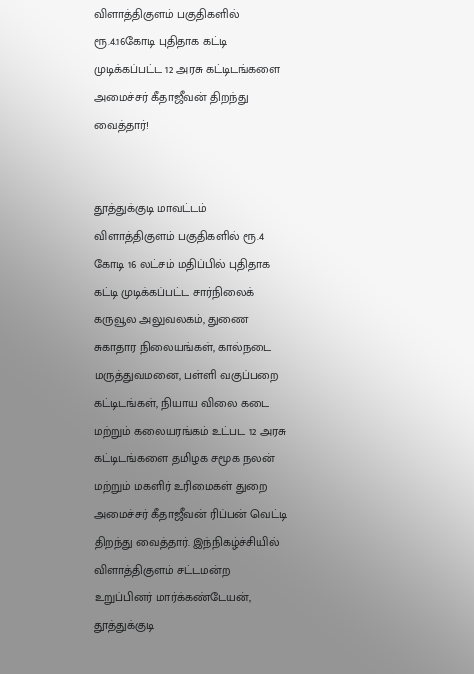விளாத்திகுளம் பகுதிகளில் ரூ.4.16கோடி புதிதாக கட்டி முடிக்கப்பட்ட 12 அரசு கட்டிடங்களை அமைச்சர் கீதாஜீவன் திறந்து வைத்தார்!


தூத்துக்குடி மாவட்டம் விளாத்திகுளம் பகுதிகளில் ரூ.4 கோடி 16 லட்சம் மதிப்பில் புதிதாக கட்டி முடிக்கப்பட்ட சார்நிலைக் கருவூல அலுவலகம், துணை சுகாதார நிலையங்கள், கால்நடை மருத்துவமனை, பள்ளி வகுப்பறை கட்டிடங்கள், நியாய விலை கடை மற்றும் கலையரங்கம் உட்பட 12 அரசு கட்டிடங்களை தமிழக சமூக நலன் மற்றும் மகளிர் உரிமைகள் துறை அமைச்சர் கீதாஜீவன் ரிப்பன் வெட்டி திறந்து வைத்தார். இந்நிகழ்ச்சியில் விளாத்திகுளம் சட்டமன்ற உறுப்பினர் மார்க்கண்டேயன், தூத்துக்குடி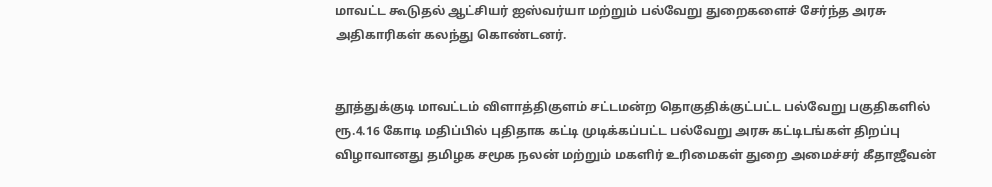மாவட்ட கூடுதல் ஆட்சியர் ஐஸ்வர்யா மற்றும் பல்வேறு துறைகளைச் சேர்ந்த அரசு அதிகாரிகள் கலந்து கொண்டனர்.


தூத்துக்குடி மாவட்டம் விளாத்திகுளம் சட்டமன்ற தொகுதிக்குட்பட்ட பல்வேறு பகுதிகளில் ரூ.4.16 கோடி மதிப்பில் புதிதாக கட்டி முடிக்கப்பட்ட பல்வேறு அரசு கட்டிடங்கள் திறப்பு விழாவானது தமிழக சமூக நலன் மற்றும் மகளிர் உரிமைகள் துறை அமைச்சர் கீதாஜீவன்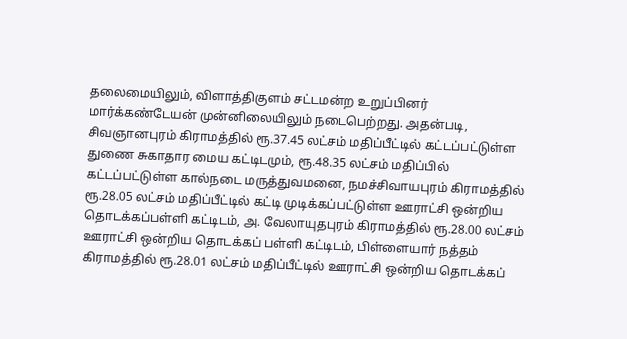தலைமையிலும், விளாத்திகுளம் சட்டமன்ற உறுப்பினர் மார்க்கண்டேயன் முன்னிலையிலும் நடைபெற்றது. அதன்படி, சிவஞானபுரம் கிராமத்தில் ரூ.37.45 லட்சம் மதிப்பீட்டில் கட்டப்பட்டுள்ள துணை சுகாதார மைய கட்டிடமும், ரூ.48.35 லட்சம் மதிப்பில் கட்டப்பட்டுள்ள கால்நடை மருத்துவமனை, நமச்சிவாயபுரம் கிராமத்தில் ரூ.28.05 லட்சம் மதிப்பீட்டில் கட்டி முடிக்கப்பட்டுள்ள ஊராட்சி ஒன்றிய தொடக்கப்பள்ளி கட்டிடம், அ. வேலாயுதபுரம் கிராமத்தில் ரூ.28.00 லட்சம் ஊராட்சி ஒன்றிய தொடக்கப் பள்ளி கட்டிடம், பிள்ளையார் நத்தம் கிராமத்தில் ரூ.28.01 லட்சம் மதிப்பீட்டில் ஊராட்சி ஒன்றிய தொடக்கப்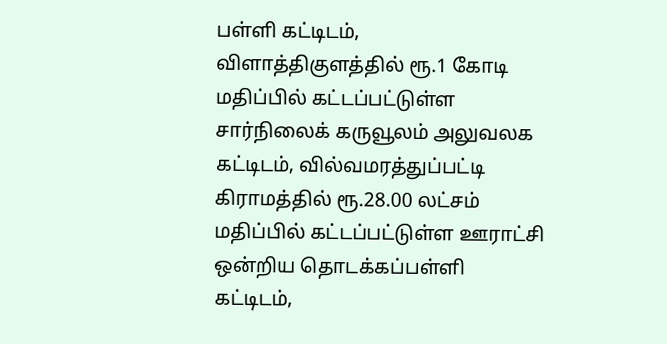பள்ளி கட்டிடம், விளாத்திகுளத்தில் ரூ.1 கோடி மதிப்பில் கட்டப்பட்டுள்ள சார்நிலைக் கருவூலம் அலுவலக கட்டிடம், வில்வமரத்துப்பட்டி கிராமத்தில் ரூ.28.00 லட்சம் மதிப்பில் கட்டப்பட்டுள்ள ஊராட்சி ஒன்றிய தொடக்கப்பள்ளி கட்டிடம்,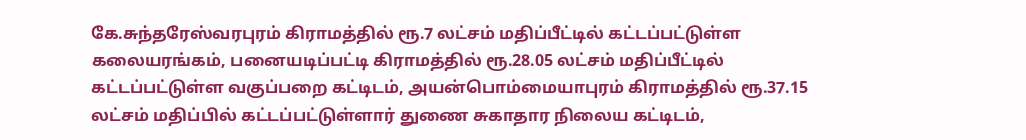கே.சுந்தரேஸ்வரபுரம் கிராமத்தில் ரூ.7 லட்சம் மதிப்பீட்டில் கட்டப்பட்டுள்ள கலையரங்கம், பனையடிப்பட்டி கிராமத்தில் ரூ.28.05 லட்சம் மதிப்பீட்டில் கட்டப்பட்டுள்ள வகுப்பறை கட்டிடம், அயன்பொம்மையாபுரம் கிராமத்தில் ரூ.37.15 லட்சம் மதிப்பில் கட்டப்பட்டுள்ளார் துணை சுகாதார நிலைய கட்டிடம்,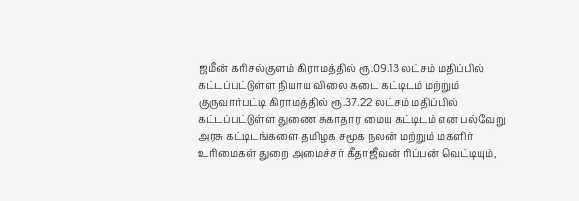ஜமீன் கரிசல்குளம் கிராமத்தில் ரூ.09.13 லட்சம் மதிப்பில் கட்டப்பட்டுள்ள நியாய விலை கடை கட்டிடம் மற்றும் குருவார்பட்டி கிராமத்தில் ரூ.37.22 லட்சம் மதிப்பில் கட்டப்பட்டுள்ள துணை சுகாதார மைய கட்டிடம் என பல்வேறு அரசு கட்டிடங்களை தமிழக சமூக நலன் மற்றும் மகளிர் உரிமைகள் துறை அமைச்சர் கீதாஜீவன் ரிப்பன் வெட்டியும்,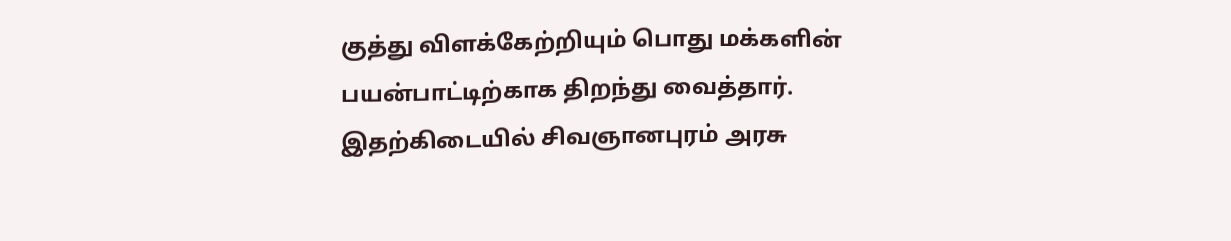குத்து விளக்கேற்றியும் பொது மக்களின் பயன்பாட்டிற்காக திறந்து வைத்தார். இதற்கிடையில் சிவஞானபுரம் அரசு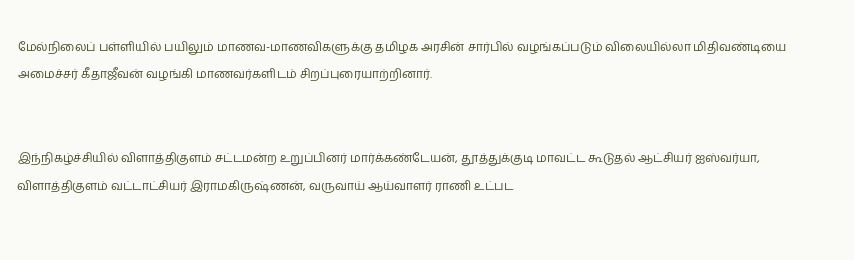மேல்நிலைப் பள்ளியில் பயிலும் மாணவ-மாணவிகளுக்கு தமிழக அரசின் சார்பில் வழங்கப்படும் விலையில்லா மிதிவண்டியை அமைச்சர் கீதாஜீவன் வழங்கி மாணவர்களிடம் சிறப்புரையாற்றினார்.


இந்நிகழ்ச்சியில் விளாத்திகுளம் சட்டமன்ற உறுப்பினர் மார்க்கண்டேயன், தூத்துக்குடி மாவட்ட கூடுதல் ஆட்சியர் ஐஸ்வர்யா, விளாத்திகுளம் வட்டாட்சியர் இராமகிருஷ்ணன், வருவாய் ஆய்வாளர் ராணி உட்பட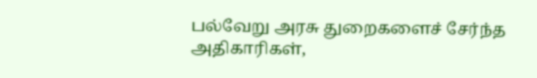பல்வேறு அரசு துறைகளைச் சேர்ந்த அதிகாரிகள்,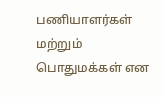பணியாளர்கள் மற்றும் பொதுமக்கள் என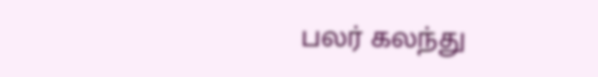பலர் கலந்து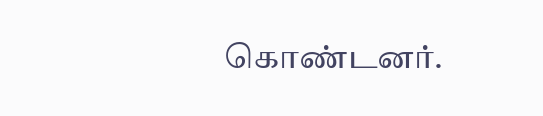கொண்டனர்.